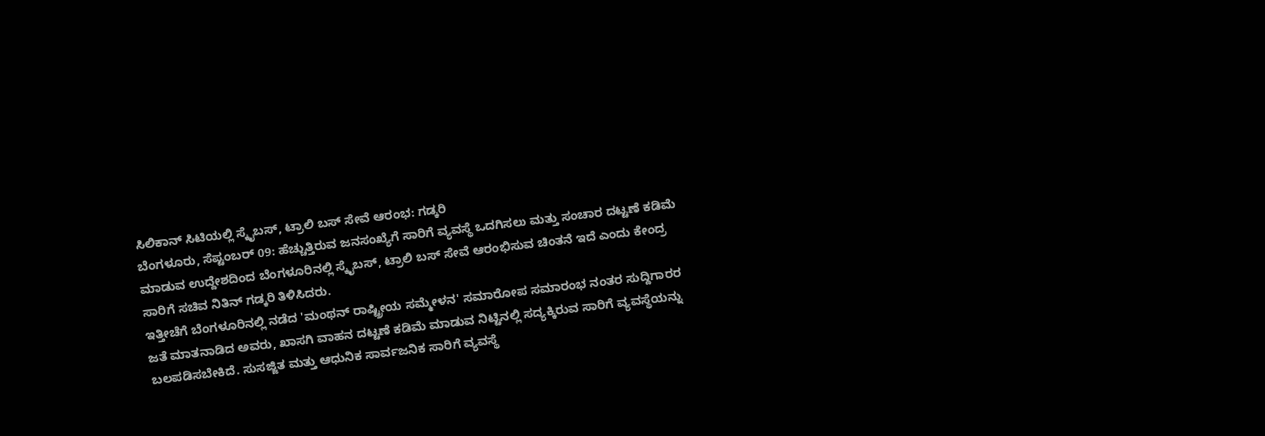ಸಿಲಿಕಾನ್ ಸಿಟಿಯಲ್ಲಿ ಸ್ಕೈಬಸ್, ಟ್ರಾಲಿ ಬಸ್ ಸೇವೆ ಆರಂಭ: ಗಡ್ಕರಿ
ಬೆಂಗಳೂರು, ಸೆಪ್ಟಂಬರ್ 09: ಹೆಚ್ಚುತ್ತಿರುವ ಜನಸಂಖ್ಯೆಗೆ ಸಾರಿಗೆ ವ್ಯವಸ್ಥೆ ಒದಗಿಸಲು ಮತ್ತು ಸಂಚಾರ ದಟ್ಟಣೆ ಕಡಿಮೆ ಮಾಡುವ ಉದ್ದೇಶದಿಂದ ಬೆಂಗಳೂರಿನಲ್ಲಿ ಸ್ಕೈಬಸ್, ಟ್ರಾಲಿ ಬಸ್ ಸೇವೆ ಆರಂಭಿಸುವ ಚಿಂತನೆ ಇದೆ ಎಂದು ಕೇಂದ್ರ ಸಾರಿಗೆ ಸಚಿವ ನಿತಿನ್ ಗಡ್ಕರಿ ತಿಳಿಸಿದರು.
ಇತ್ತೀಚೆಗೆ ಬೆಂಗಳೂರಿನಲ್ಲಿ ನಡೆದ 'ಮಂಥನ್ ರಾಷ್ಟ್ರೀಯ ಸಮ್ಮೇಳನ' ಸಮಾರೋಪ ಸಮಾರಂಭ ನಂತರ ಸುದ್ದಿಗಾರರ ಜತೆ ಮಾತನಾಡಿದ ಅವರು, ಖಾಸಗಿ ವಾಹನ ದಟ್ಟಣೆ ಕಡಿಮೆ ಮಾಡುವ ನಿಟ್ಟಿನಲ್ಲಿ ಸದ್ಯಕ್ಕಿರುವ ಸಾರಿಗೆ ವ್ಯವಸ್ಥೆಯನ್ನು ಬಲಪಡಿಸಬೇಕಿದೆ. ಸುಸಜ್ಜಿತ ಮತ್ತು ಆಧುನಿಕ ಸಾರ್ವಜನಿಕ ಸಾರಿಗೆ ವ್ಯವಸ್ಥೆ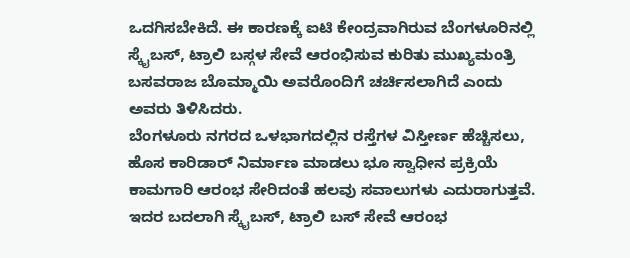ಒದಗಿಸಬೇಕಿದೆ. ಈ ಕಾರಣಕ್ಕೆ ಐಟಿ ಕೇಂದ್ರವಾಗಿರುವ ಬೆಂಗಳೂರಿನಲ್ಲಿ ಸ್ಕೈಬಸ್, ಟ್ರಾಲಿ ಬಸ್ಗಳ ಸೇವೆ ಆರಂಭಿಸುವ ಕುರಿತು ಮುಖ್ಯಮಂತ್ರಿ ಬಸವರಾಜ ಬೊಮ್ಮಾಯಿ ಅವರೊಂದಿಗೆ ಚರ್ಚಿಸಲಾಗಿದೆ ಎಂದು ಅವರು ತಿಳಿಸಿದರು.
ಬೆಂಗಳೂರು ನಗರದ ಒಳಭಾಗದಲ್ಲಿನ ರಸ್ತೆಗಳ ವಿಸ್ತೀರ್ಣ ಹೆಚ್ಚಿಸಲು, ಹೊಸ ಕಾರಿಡಾರ್ ನಿರ್ಮಾಣ ಮಾಡಲು ಭೂ ಸ್ವಾಧೀನ ಪ್ರಕ್ರಿಯೆ ಕಾಮಗಾರಿ ಆರಂಭ ಸೇರಿದಂತೆ ಹಲವು ಸವಾಲುಗಳು ಎದುರಾಗುತ್ತವೆ. ಇದರ ಬದಲಾಗಿ ಸ್ಕೈಬಸ್, ಟ್ರಾಲಿ ಬಸ್ ಸೇವೆ ಆರಂಭ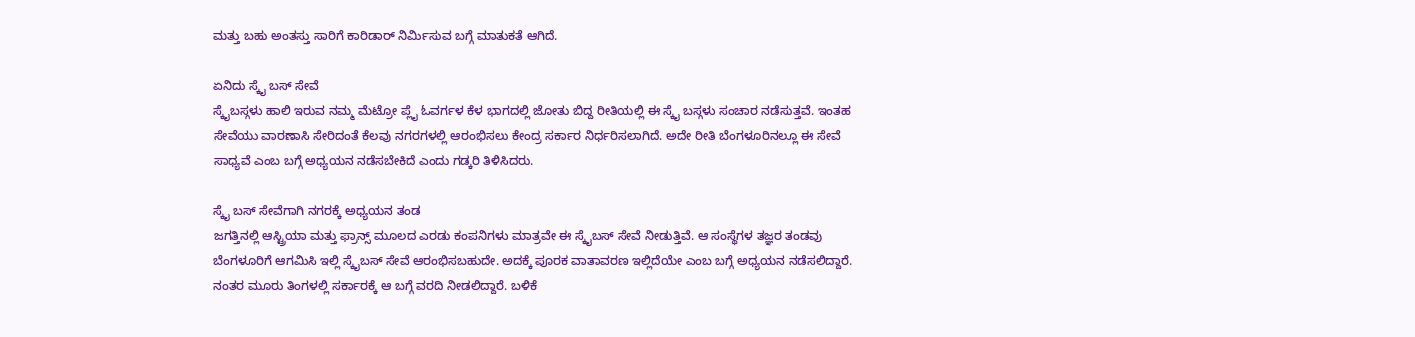ಮತ್ತು ಬಹು ಅಂತಸ್ತು ಸಾರಿಗೆ ಕಾರಿಡಾರ್ ನಿರ್ಮಿಸುವ ಬಗ್ಗೆ ಮಾತುಕತೆ ಆಗಿದೆ.

ಏನಿದು ಸ್ಕೈ ಬಸ್ ಸೇವೆ
ಸ್ಕೈಬಸ್ಗಳು ಹಾಲಿ ಇರುವ ನಮ್ಮ ಮೆಟ್ರೋ ಪ್ಲೈ ಓವರ್ಗಳ ಕೆಳ ಭಾಗದಲ್ಲಿ ಜೋತು ಬಿದ್ದ ರೀತಿಯಲ್ಲಿ ಈ ಸ್ಕೈ ಬಸ್ಗಳು ಸಂಚಾರ ನಡೆಸುತ್ತವೆ. ಇಂತಹ ಸೇವೆಯು ವಾರಣಾಸಿ ಸೇರಿದಂತೆ ಕೆಲವು ನಗರಗಳಲ್ಲಿ ಆರಂಭಿಸಲು ಕೇಂದ್ರ ಸರ್ಕಾರ ನಿರ್ಧರಿಸಲಾಗಿದೆ. ಅದೇ ರೀತಿ ಬೆಂಗಳೂರಿನಲ್ಲೂ ಈ ಸೇವೆ ಸಾಧ್ಯವೆ ಎಂಬ ಬಗ್ಗೆ ಅಧ್ಯಯನ ನಡೆಸಬೇಕಿದೆ ಎಂದು ಗಡ್ಕರಿ ತಿಳಿಸಿದರು.

ಸ್ಕೈ ಬಸ್ ಸೇವೆಗಾಗಿ ನಗರಕ್ಕೆ ಅಧ್ಯಯನ ತಂಡ
ಜಗತ್ತಿನಲ್ಲಿ ಆಸ್ಟ್ರಿಯಾ ಮತ್ತು ಫ್ರಾನ್ಸ್ ಮೂಲದ ಎರಡು ಕಂಪನಿಗಳು ಮಾತ್ರವೇ ಈ ಸ್ಕೈಬಸ್ ಸೇವೆ ನೀಡುತ್ತಿವೆ. ಆ ಸಂಸ್ಥೆಗಳ ತಜ್ಞರ ತಂಡವು ಬೆಂಗಳೂರಿಗೆ ಆಗಮಿಸಿ ಇಲ್ಲಿ ಸ್ಕೈಬಸ್ ಸೇವೆ ಆರಂಭಿಸಬಹುದೇ. ಅದಕ್ಕೆ ಪೂರಕ ವಾತಾವರಣ ಇಲ್ಲಿದೆಯೇ ಎಂಬ ಬಗ್ಗೆ ಅಧ್ಯಯನ ನಡೆಸಲಿದ್ದಾರೆ. ನಂತರ ಮೂರು ತಿಂಗಳಲ್ಲಿ ಸರ್ಕಾರಕ್ಕೆ ಆ ಬಗ್ಗೆ ವರದಿ ನೀಡಲಿದ್ದಾರೆ. ಬಳಿಕೆ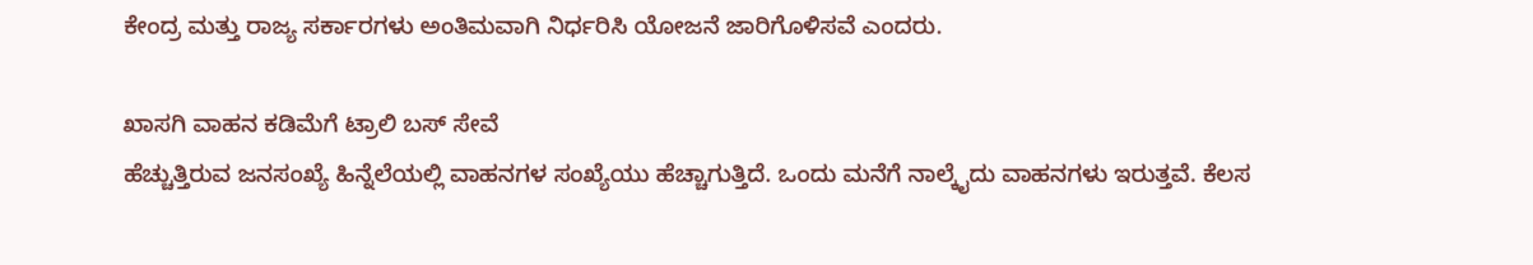ಕೇಂದ್ರ ಮತ್ತು ರಾಜ್ಯ ಸರ್ಕಾರಗಳು ಅಂತಿಮವಾಗಿ ನಿರ್ಧರಿಸಿ ಯೋಜನೆ ಜಾರಿಗೊಳಿಸವೆ ಎಂದರು.

ಖಾಸಗಿ ವಾಹನ ಕಡಿಮೆಗೆ ಟ್ರಾಲಿ ಬಸ್ ಸೇವೆ
ಹೆಚ್ಚುತ್ತಿರುವ ಜನಸಂಖ್ಯೆ ಹಿನ್ನೆಲೆಯಲ್ಲಿ ವಾಹನಗಳ ಸಂಖ್ಯೆಯು ಹೆಚ್ಚಾಗುತ್ತಿದೆ. ಒಂದು ಮನೆಗೆ ನಾಲ್ಕೈದು ವಾಹನಗಳು ಇರುತ್ತವೆ. ಕೆಲಸ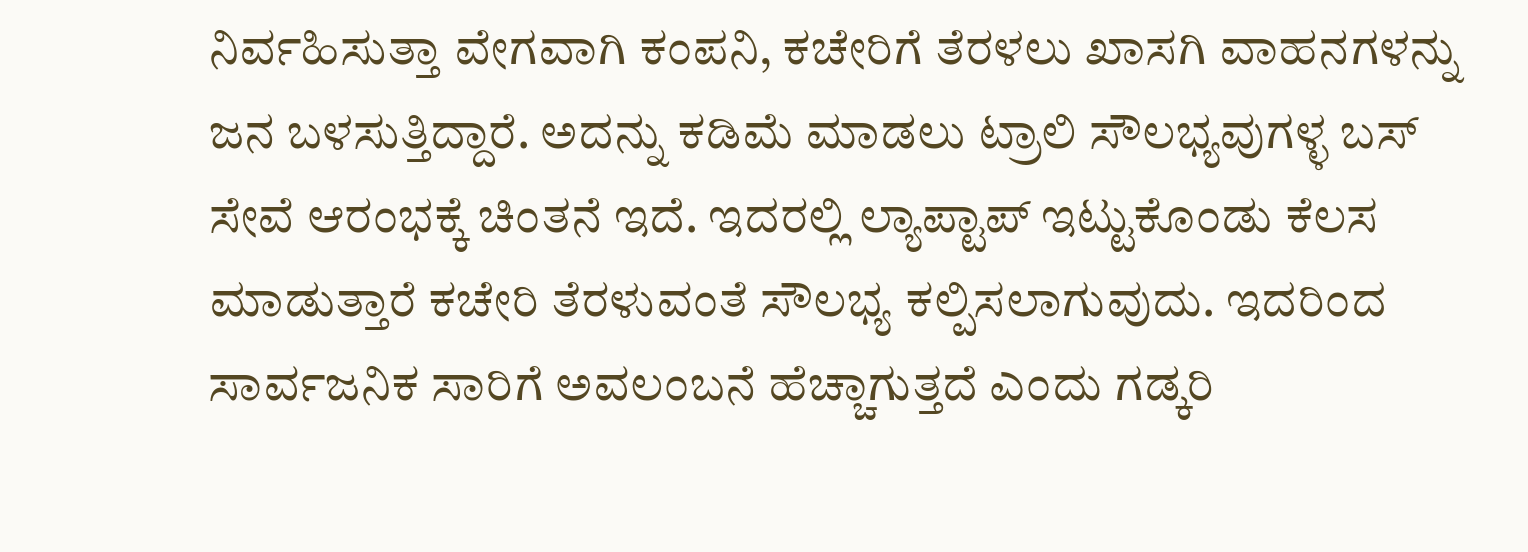ನಿರ್ವಹಿಸುತ್ತಾ ವೇಗವಾಗಿ ಕಂಪನಿ, ಕಚೇರಿಗೆ ತೆರಳಲು ಖಾಸಗಿ ವಾಹನಗಳನ್ನು ಜನ ಬಳಸುತ್ತಿದ್ದಾರೆ. ಅದನ್ನು ಕಡಿಮೆ ಮಾಡಲು ಟ್ರಾಲಿ ಸೌಲಭ್ಯವುಗಳ್ಳ ಬಸ್ ಸೇವೆ ಆರಂಭಕ್ಕೆ ಚಿಂತನೆ ಇದೆ. ಇದರಲ್ಲಿ ಲ್ಯಾಪ್ಟಾಪ್ ಇಟ್ಟುಕೊಂಡು ಕೆಲಸ ಮಾಡುತ್ತಾರೆ ಕಚೇರಿ ತೆರಳುವಂತೆ ಸೌಲಭ್ಯ ಕಲ್ಪಿಸಲಾಗುವುದು. ಇದರಿಂದ ಸಾರ್ವಜನಿಕ ಸಾರಿಗೆ ಅವಲಂಬನೆ ಹೆಚ್ಚಾಗುತ್ತದೆ ಎಂದು ಗಡ್ಕರಿ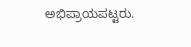ಅಭಿಪ್ರಾಯಪಟ್ಟರು.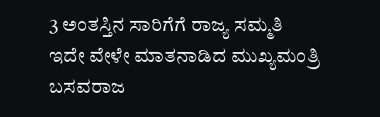3 ಅಂತಸ್ತಿನ ಸಾರಿಗೆಗೆ ರಾಜ್ಯ ಸಮ್ಮತಿ
ಇದೇ ವೇಳೇ ಮಾತನಾಡಿದ ಮುಖ್ಯಮಂತ್ರಿ ಬಸವರಾಜ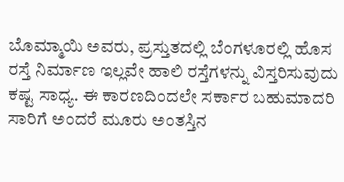ಬೊಮ್ಮಾಯಿ ಅವರು, ಪ್ರಸ್ತುತದಲ್ಲಿ ಬೆಂಗಳೂರಲ್ಲಿ ಹೊಸ ರಸ್ತೆ ನಿರ್ಮಾಣ ಇಲ್ಲವೇ ಹಾಲಿ ರಸ್ತೆಗಳನ್ನು ವಿಸ್ತರಿಸುವುದು ಕಷ್ಟ ಸಾಧ್ಯ. ಈ ಕಾರಣದಿಂದಲೇ ಸರ್ಕಾರ ಬಹುಮಾದರಿ ಸಾರಿಗೆ ಅಂದರೆ ಮೂರು ಅಂತಸ್ತಿನ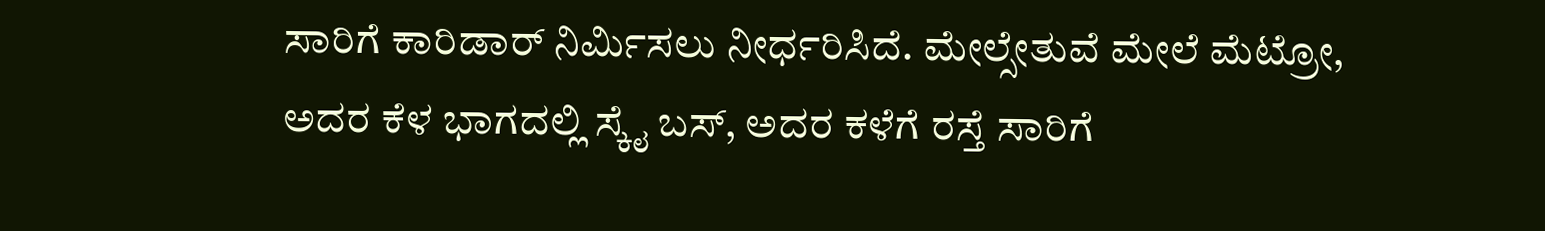ಸಾರಿಗೆ ಕಾರಿಡಾರ್ ನಿರ್ಮಿಸಲು ನೀರ್ಧರಿಸಿದೆ. ಮೇಲ್ಸೇತುವೆ ಮೇಲೆ ಮೆಟ್ರೋ, ಅದರ ಕೆಳ ಭಾಗದಲ್ಲಿ ಸ್ಕೈ ಬಸ್, ಅದರ ಕಳೆಗೆ ರಸ್ತೆ ಸಾರಿಗೆ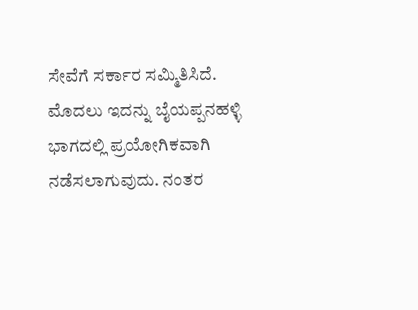ಸೇವೆಗೆ ಸರ್ಕಾರ ಸಮ್ಮಿತಿಸಿದೆ.
ಮೊದಲು ಇದನ್ನು ಬೈಯಪ್ಪನಹಳ್ಳಿ ಭಾಗದಲ್ಲಿ ಪ್ರಯೋಗಿಕವಾಗಿ ನಡೆಸಲಾಗುವುದು. ನಂತರ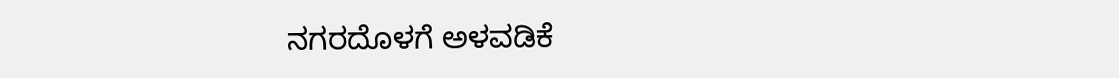ನಗರದೊಳಗೆ ಅಳವಡಿಕೆ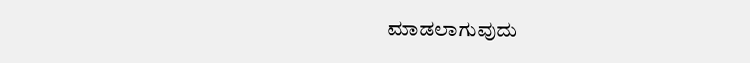ಮಾಡಲಾಗುವುದು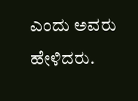ಎಂದು ಅವರು ಹೇಳಿದರು.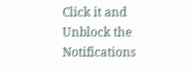Click it and Unblock the Notifications